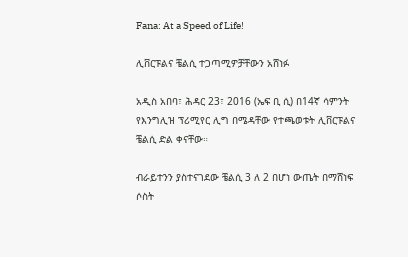Fana: At a Speed of Life!

ሊቨርፑልና ቼልሲ ተጋጣሚዎቻቸውን አሸነፉ

አዲስ አበባ፣ ሕዳር 23፣ 2016 (ኤፍ ቢ ሲ) በ14ኛ ሳምንት የእንግሊዝ ፕሪሚየር ሊግ በሜዳቸው የተጫወቱት ሊቨርፑልና ቼልሲ ድል ቀናቸው።

ብራይተንን ያስተናገደው ቼልሲ 3 ለ 2 በሆነ ውጤት በማሸነፍ ሶስት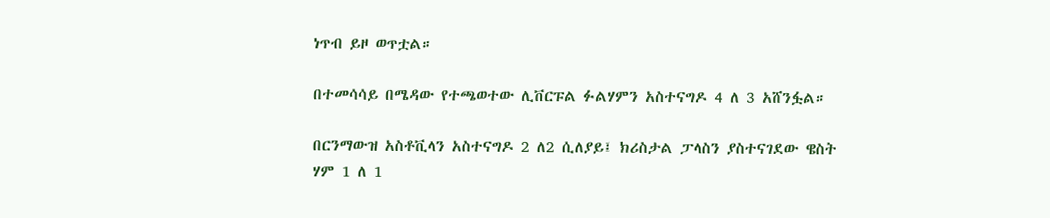ነጥብ ይዞ ወጥቷል።

በተመሳሳይ በሜዳው የተጫወተው ሊቨርፑል ፉልሃምን አስተናግዶ 4 ለ 3 አሸንፏል።

በርንማውዝ አስቶቪላን አስተናግዶ 2 ለ2 ሲለያይ፤ ክሪስታል ፓላስን ያስተናገደው ዌስት ሃም 1 ለ 1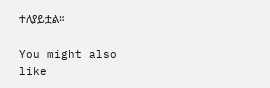ተለያይቷል።

You might also like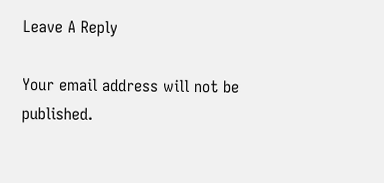Leave A Reply

Your email address will not be published.